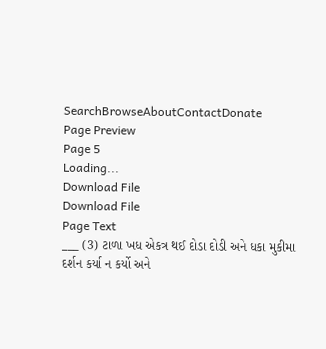SearchBrowseAboutContactDonate
Page Preview
Page 5
Loading...
Download File
Download File
Page Text
___ (3) ટાળા ખધ એકત્ર થઈ દોડા દોડી અને ધકા મુકીમા દર્શન કર્યા ન કર્યો અને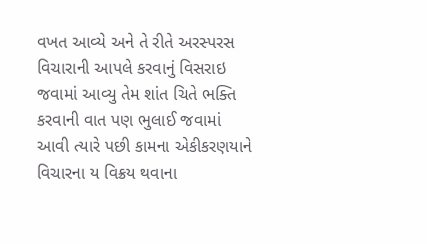વખત આવ્યે અને તે રીતે અરસ્પરસ વિચારાની આપલે કરવાનું વિસરાઇ જવામાં આવ્યુ તેમ શાંત ચિતે ભક્તિ કરવાની વાત પણ ભુલાઈ જવામાં આવી ત્યારે પછી કામના એકીકરણયાને વિચારના ય વિક્રય થવાના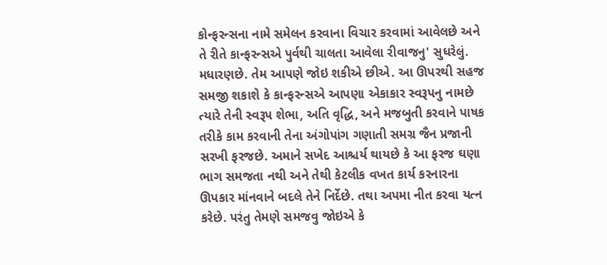કોન્ફરન્સના નામે સમેલન કરવાના વિચાર કરવામાં આવેલછે અને તે રીતે કાન્ફરન્સએ પુર્વથી ચાલતા આવેલા રીવાજનુ' સુધરેલું. મધારણછે. તેમ આપણે જોઇ શકીએ છીએ. આ ઊપરથી સહજ સમજી શકાશે કે કાન્ફરન્સએ આપણા એકાકાર સ્વરૂપનુ નામછે ત્યારે તેની સ્વરૂપ શેભા, અતિ વૃદ્ધિ, અને મજબુતી કરવાને પાષક તરીકે કામ કરવાની તેના અંગોપાંગ ગણાતી સમગ્ર જૈન પ્રજાની સરખી ફરજછે. અમાને સખેદ આશ્ચર્ય થાયછે કે આ ફરજ ઘણા ભાગ સમજતા નથી અને તેથી કેટલીક વખત કાર્ય કરનારના ઊપકાર માંનવાને બદલે તેને નિર્દેછે. તથા અપમા નીત કરવા યત્ન કરેછે. પરંતુ તેમણે સમજવુ જોઇએ કે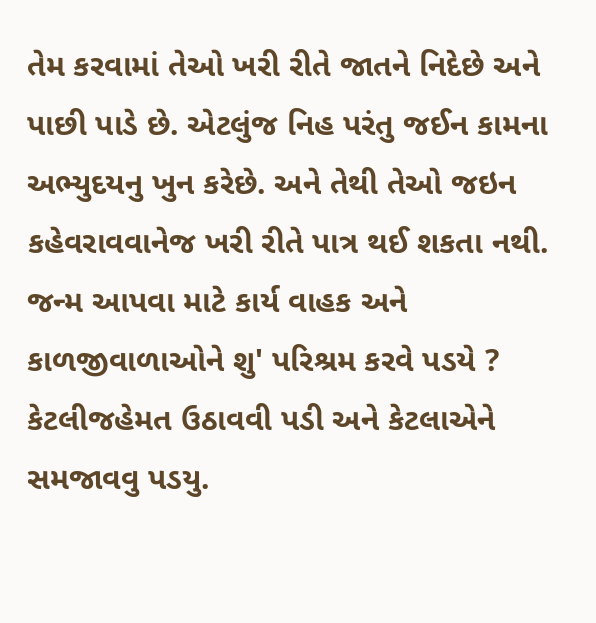તેમ કરવામાં તેઓ ખરી રીતે જાતને નિદેછે અને પાછી પાડે છે. એટલુંજ નિહ પરંતુ જઈન કામના અભ્યુદયનુ ખુન કરેછે. અને તેથી તેઓ જઇન કહેવરાવવાનેજ ખરી રીતે પાત્ર થઈ શકતા નથી. જન્મ આપવા માટે કાર્ય વાહક અને કાળજીવાળાઓને શુ' પરિશ્રમ કરવે પડયે ? કેટલીજહેમત ઉઠાવવી પડી અને કેટલાએને સમજાવવુ પડયુ.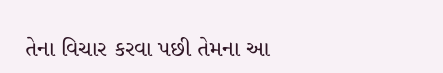તેના વિચાર કરવા પછી તેમના આ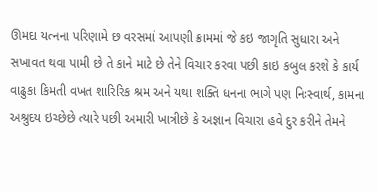ઊમદા યત્નના પરિણામે છ વરસમાં આપણી ક્રામમાં જે કઇ જાગૃતિ સુધારા અને સખાવત થવા પામી છે તે કાને માટે છે તેને વિચાર કરવા પછી કાઇ કબુલ કરશે કે કાર્ય વાઢુકા કિમતી વખત શારિરિક શ્રમ અને યથા શક્તિ ધનના ભાગે પણ નિઃસ્વાર્થ, કામના અશ્રુદય ઇચ્છેછે ત્યારે પછી અમારી ખાત્રીછે કે અજ્ઞાન વિચારા હવે દુર કરીને તેમને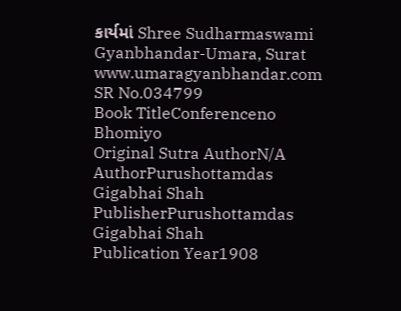કાર્યમાં Shree Sudharmaswami Gyanbhandar-Umara, Surat www.umaragyanbhandar.com
SR No.034799
Book TitleConferenceno Bhomiyo
Original Sutra AuthorN/A
AuthorPurushottamdas Gigabhai Shah
PublisherPurushottamdas Gigabhai Shah
Publication Year1908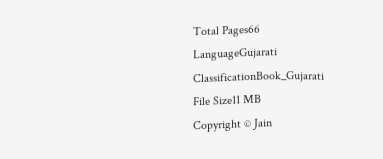Total Pages66
LanguageGujarati
ClassificationBook_Gujarati
File Size11 MB
Copyright © Jain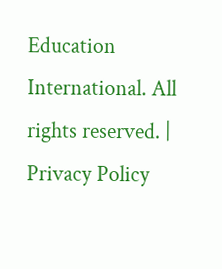Education International. All rights reserved. | Privacy Policy